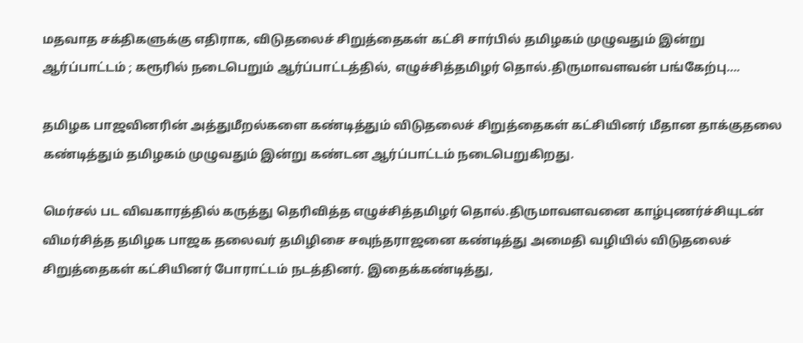மதவாத சக்திகளுக்கு எதிராக, விடுதலைச் சிறுத்தைகள் கட்சி சார்பில் தமிழகம் முழுவதும் இன்று ஆர்ப்பாட்டம் ; கரூரில் நடைபெறும் ஆர்ப்பாட்டத்தில், எழுச்சித்தமிழர் தொல்.திருமாவளவன் பங்கேற்பு….

தமிழக பாஜவினரின் அத்துமீறல்களை கண்டித்தும் விடுதலைச் சிறுத்தைகள் கட்சியினர் மீதான தாக்குதலை கண்டித்தும் தமிழகம் முழுவதும் இன்று கண்டன ஆர்ப்பாட்டம் நடைபெறுகிறது.

மெர்சல் பட விவகாரத்தில் கருத்து தெரிவித்த எழுச்சித்தமிழர் தொல்.திருமாவளவனை காழ்புணர்ச்சியுடன் விமர்சித்த தமிழக பாஜக தலைவர் தமிழிசை சவுந்தராஜனை கண்டித்து அமைதி வழியில் விடுதலைச் சிறுத்தைகள் கட்சியினர் போராட்டம் நடத்தினர். இதைக்கண்டித்து,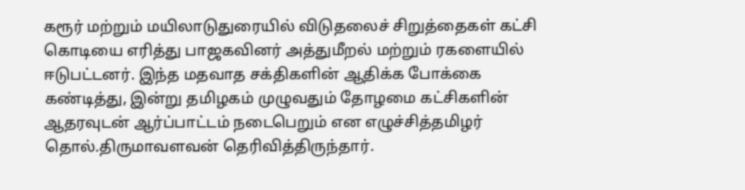கரூர் மற்றும் மயிலாடுதுரையில் விடுதலைச் சிறுத்தைகள் கட்சி கொடியை எரித்து பாஜகவினர் அத்துமீறல் மற்றும் ரகளையில் ஈடுபட்டனர். இந்த மதவாத சக்திகளின் ஆதிக்க போக்கை கண்டித்து, இன்று தமிழகம் முழுவதும் தோழமை கட்சிகளின் ஆதரவுடன் ஆர்ப்பாட்டம் நடைபெறும் என எழுச்சித்தமிழர் தொல்.திருமாவளவன் தெரிவித்திருந்தார்.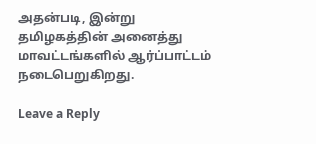அதன்படி, இன்று தமிழகத்தின் அனைத்து மாவட்டங்களில் ஆர்ப்பாட்டம் நடைபெறுகிறது.

Leave a Reply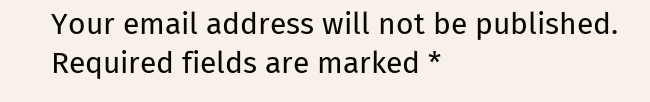Your email address will not be published. Required fields are marked *